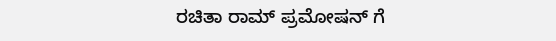ರಚಿತಾ ರಾಮ್ ಪ್ರಮೋಷನ್ ಗೆ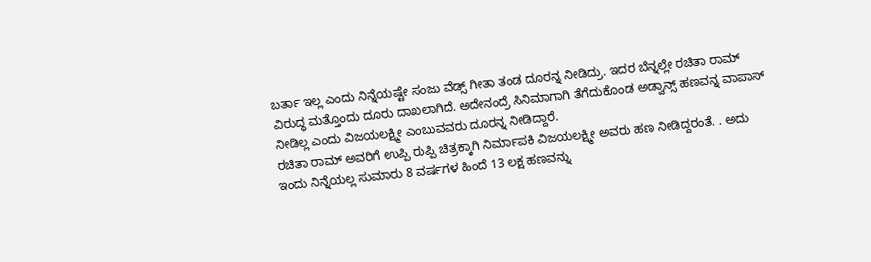ಬರ್ತಾ ಇಲ್ಲ ಎಂದು ನಿನ್ನೆಯಷ್ಟೇ ಸಂಜು ವೆಡ್ಸ್ ಗೀತಾ ತಂಡ ದೂರನ್ನ ನೀಡಿದ್ರು. ಇದರ ಬೆನ್ನಲ್ಲೇ ರಚಿತಾ ರಾಮ್ ವಿರುದ್ಧ ಮತ್ತೊಂದು ದೂರು ದಾಖಲಾಗಿದೆ. ಅದೇನಂದ್ರೆ ಸಿನಿಮಾಗಾಗಿ ತೆಗೆದುಕೊಂಡ ಅಡ್ವಾನ್ಸ್ ಹಣವನ್ನ ವಾಪಾಸ್ ನೀಡಿಲ್ಲ ಎಂದು ವಿಜಯಲಕ್ಷ್ಮೀ ಎಂಬುವವರು ದೂರನ್ನ ನೀಡಿದ್ದಾರೆ.
ರಚಿತಾ ರಾಮ್ ಅವರಿಗೆ ಉಪ್ಪಿ ರುಪ್ಪಿ ಚಿತ್ರಕ್ಕಾಗಿ ನಿರ್ಮಾಪಕಿ ವಿಜಯಲಕ್ಷ್ಮೀ ಅವರು ಹಣ ನೀಡಿದ್ದರಂತೆ. . ಅದು ಇಂದು ನಿನ್ನೆಯಲ್ಲ ಸುಮಾರು 8 ವರ್ಷಗಳ ಹಿಂದೆ 13 ಲಕ್ಷ ಹಣವನ್ನು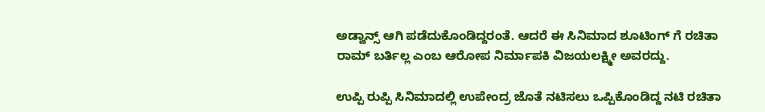ಅಡ್ವಾನ್ಸ್ ಆಗಿ ಪಡೆದುಕೊಂಡಿದ್ದರಂತೆ. ಆದರೆ ಈ ಸಿನಿಮಾದ ಶೂಟಿಂಗ್ ಗೆ ರಚಿತಾ ರಾಮ್ ಬರ್ತಿಲ್ಲ ಎಂಬ ಆರೋಪ ನಿರ್ಮಾಪಕಿ ವಿಜಯಲಕ್ಷ್ಮೀ ಅವರದ್ದು.

ಉಪ್ಪಿ ರುಪ್ಪಿ ಸಿನಿಮಾದಲ್ಲಿ ಉಪೇಂದ್ರ ಜೊತೆ ನಟಿಸಲು ಒಪ್ಪಿಕೊಂಡಿದ್ದ ನಟಿ ರಚಿತಾ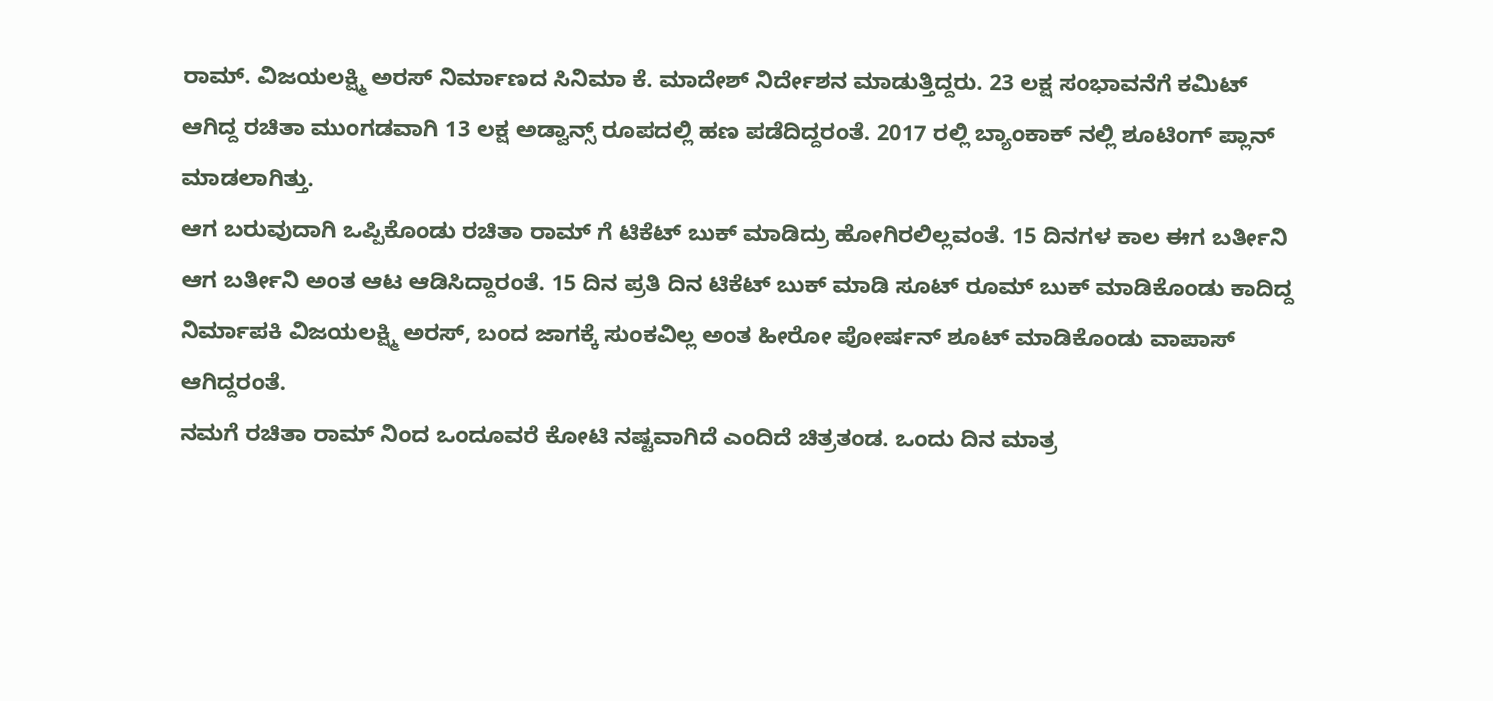ರಾಮ್. ವಿಜಯಲಕ್ಷ್ಮಿ ಅರಸ್ ನಿರ್ಮಾಣದ ಸಿನಿಮಾ ಕೆ. ಮಾದೇಶ್ ನಿರ್ದೇಶನ ಮಾಡುತ್ತಿದ್ದರು. 23 ಲಕ್ಷ ಸಂಭಾವನೆಗೆ ಕಮಿಟ್ ಆಗಿದ್ದ ರಚಿತಾ ಮುಂಗಡವಾಗಿ 13 ಲಕ್ಷ ಅಡ್ವಾನ್ಸ್ ರೂಪದಲ್ಲಿ ಹಣ ಪಡೆದಿದ್ದರಂತೆ. 2017 ರಲ್ಲಿ ಬ್ಯಾಂಕಾಕ್ ನಲ್ಲಿ ಶೂಟಿಂಗ್ ಪ್ಲಾನ್ ಮಾಡಲಾಗಿತ್ತು.
ಆಗ ಬರುವುದಾಗಿ ಒಪ್ಪಿಕೊಂಡು ರಚಿತಾ ರಾಮ್ ಗೆ ಟಿಕೆಟ್ ಬುಕ್ ಮಾಡಿದ್ರು ಹೋಗಿರಲಿಲ್ಲವಂತೆ. 15 ದಿನಗಳ ಕಾಲ ಈಗ ಬರ್ತೀನಿ ಆಗ ಬರ್ತೀನಿ ಅಂತ ಆಟ ಆಡಿಸಿದ್ದಾರಂತೆ. 15 ದಿನ ಪ್ರತಿ ದಿನ ಟಿಕೆಟ್ ಬುಕ್ ಮಾಡಿ ಸೂಟ್ ರೂಮ್ ಬುಕ್ ಮಾಡಿಕೊಂಡು ಕಾದಿದ್ದ ನಿರ್ಮಾಪಕಿ ವಿಜಯಲಕ್ಷ್ಮಿ ಅರಸ್, ಬಂದ ಜಾಗಕ್ಕೆ ಸುಂಕವಿಲ್ಲ ಅಂತ ಹೀರೋ ಪೋರ್ಷನ್ ಶೂಟ್ ಮಾಡಿಕೊಂಡು ವಾಪಾಸ್ ಆಗಿದ್ದರಂತೆ.
ನಮಗೆ ರಚಿತಾ ರಾಮ್ ನಿಂದ ಒಂದೂವರೆ ಕೋಟಿ ನಷ್ಟವಾಗಿದೆ ಎಂದಿದೆ ಚಿತ್ರತಂಡ. ಒಂದು ದಿನ ಮಾತ್ರ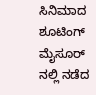ಸಿನಿಮಾದ ಶೂಟಿಂಗ್ ಮೈಸೂರ್ ನಲ್ಲಿ ನಡೆದ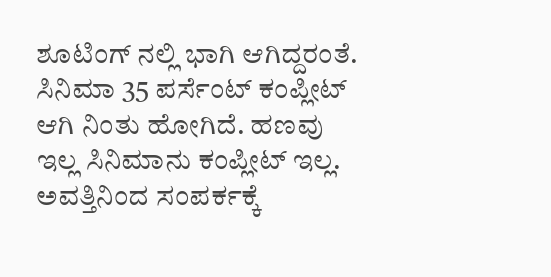ಶೂಟಿಂಗ್ ನಲ್ಲಿ ಭಾಗಿ ಆಗಿದ್ದರಂತೆ. ಸಿನಿಮಾ 35 ಪರ್ಸೆಂಟ್ ಕಂಪ್ಲೀಟ್ ಆಗಿ ನಿಂತು ಹೋಗಿದೆ. ಹಣವು ಇಲ್ಲ ಸಿನಿಮಾನು ಕಂಪ್ಲೀಟ್ ಇಲ್ಲ. ಅವತ್ತಿನಿಂದ ಸಂಪರ್ಕಕ್ಕೆ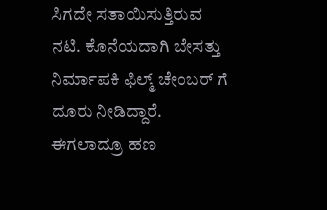ಸಿಗದೇ ಸತಾಯಿಸುತ್ತಿರುವ ನಟಿ. ಕೊನೆಯದಾಗಿ ಬೇಸತ್ತು ನಿರ್ಮಾಪಕಿ ಫಿಲ್ಮ್ ಚೇಂಬರ್ ಗೆ ದೂರು ನೀಡಿದ್ದಾರೆ. ಈಗಲಾದ್ರೂ ಹಣ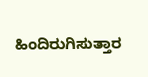ಹಿಂದಿರುಗಿಸುತ್ತಾರ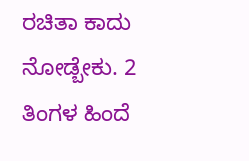ರಚಿತಾ ಕಾದು ನೋಡ್ಬೇಕು. 2 ತಿಂಗಳ ಹಿಂದೆ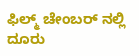ಫಿಲ್ಮ್ ಚೇಂಬರ್ ನಲ್ಲಿ ದೂರು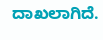ದಾಖಲಾಗಿದೆ.